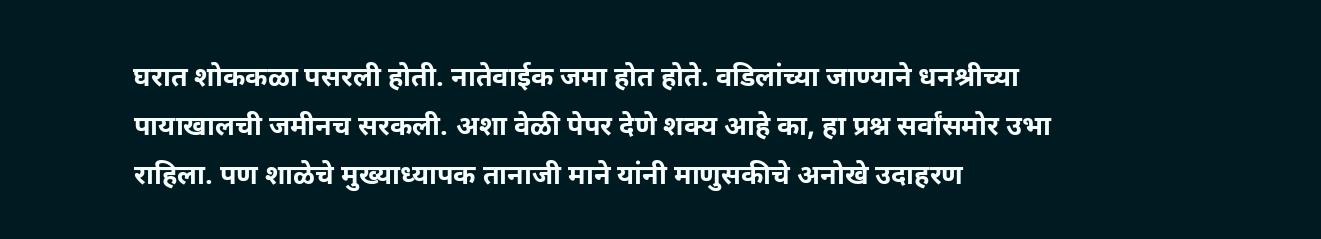घरात शोककळा पसरली होती. नातेवाईक जमा होत होते. वडिलांच्या जाण्याने धनश्रीच्या पायाखालची जमीनच सरकली. अशा वेळी पेपर देणे शक्य आहे का, हा प्रश्न सर्वांसमोर उभा राहिला. पण शाळेचे मुख्याध्यापक तानाजी माने यांनी माणुसकीचे अनोखे उदाहरण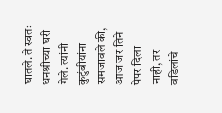घातले. ते स्वतः धनश्रीच्या घरी गेले. त्यांनी कुटुंबीयांना समजावले की, आज जर तिने पेपर दिला नाही, तर वडिलांचे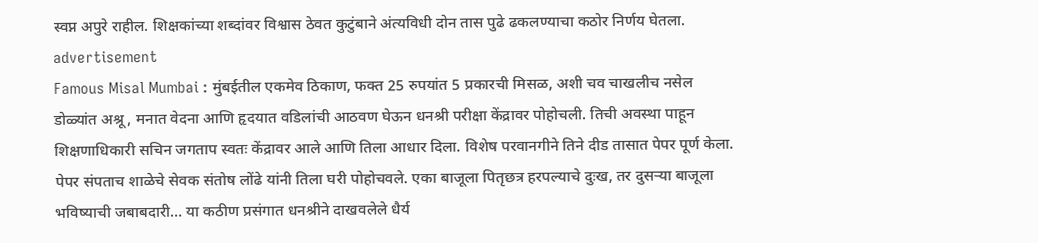स्वप्न अपुरे राहील. शिक्षकांच्या शब्दांवर विश्वास ठेवत कुटुंबाने अंत्यविधी दोन तास पुढे ढकलण्याचा कठोर निर्णय घेतला.
advertisement
Famous Misal Mumbai : मुंबईतील एकमेव ठिकाण, फक्त 25 रुपयांत 5 प्रकारची मिसळ, अशी चव चाखलीच नसेल
डोळ्यांत अश्रू, मनात वेदना आणि हृदयात वडिलांची आठवण घेऊन धनश्री परीक्षा केंद्रावर पोहोचली. तिची अवस्था पाहून शिक्षणाधिकारी सचिन जगताप स्वतः केंद्रावर आले आणि तिला आधार दिला. विशेष परवानगीने तिने दीड तासात पेपर पूर्ण केला. पेपर संपताच शाळेचे सेवक संतोष लोंढे यांनी तिला घरी पोहोचवले. एका बाजूला पितृछत्र हरपल्याचे दुःख, तर दुसऱ्या बाजूला भविष्याची जबाबदारी… या कठीण प्रसंगात धनश्रीने दाखवलेले धैर्य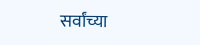सर्वांच्या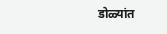डोळ्यांत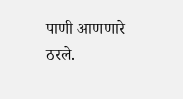पाणी आणणारे ठरले.